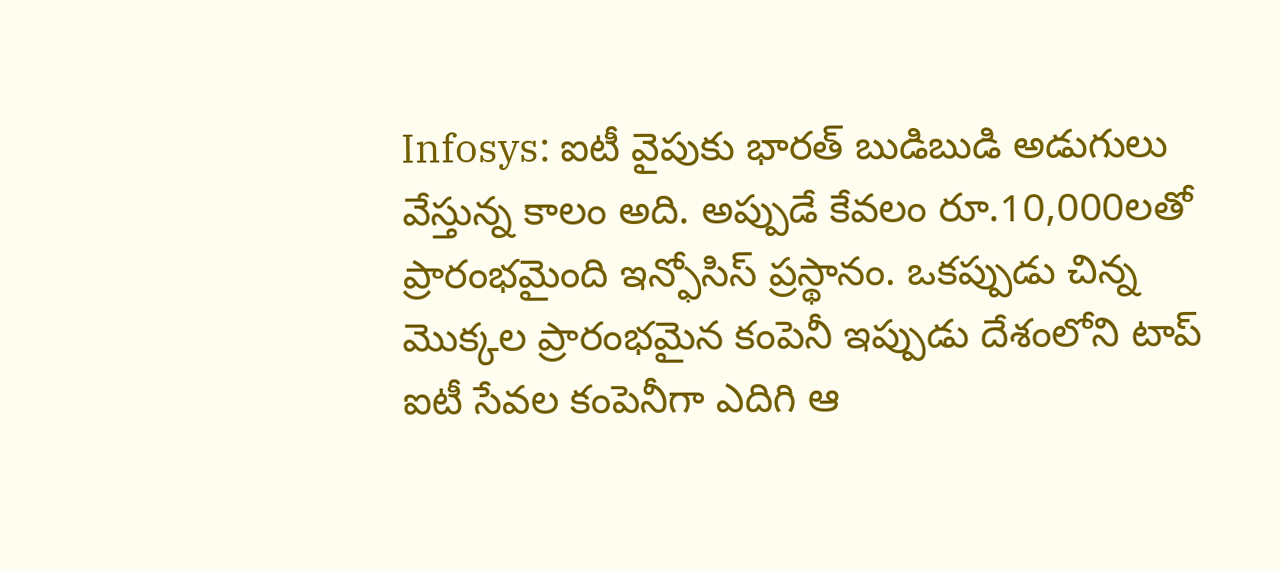Infosys: ఐటీ వైపుకు భారత్ బుడిబుడి అడుగులు వేస్తున్న కాలం అది. అప్పుడే కేవలం రూ.10,000లతో ప్రారంభమైంది ఇన్ఫోసిస్ ప్రస్థానం. ఒకప్పుడు చిన్న మెుక్కల ప్రారంభమైన కంపెనీ ఇప్పుడు దేశంలోని టాప్ ఐటీ సేవల కంపెనీగా ఎదిగి ఆ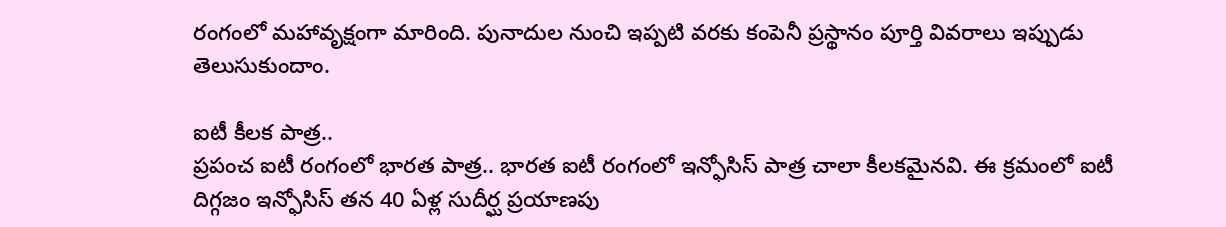రంగంలో మహావృక్షంగా మారింది. పునాదుల నుంచి ఇప్పటి వరకు కంపెనీ ప్రస్థానం పూర్తి వివరాలు ఇప్పుడు తెలుసుకుందాం.

ఐటీ కీలక పాత్ర..
ప్రపంచ ఐటీ రంగంలో భారత పాత్ర.. భారత ఐటీ రంగంలో ఇన్ఫోసిస్ పాత్ర చాలా కీలకమైనవి. ఈ క్రమంలో ఐటీ దిగ్గజం ఇన్ఫోసిస్ తన 40 ఏళ్ల సుదీర్ఘ ప్రయాణపు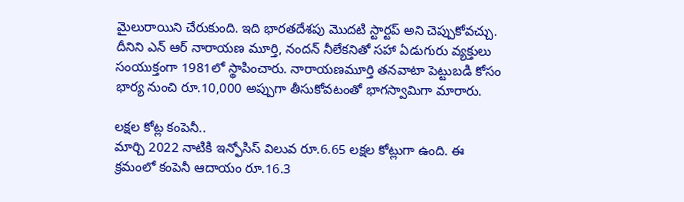మైలురాయిని చేరుకుంది. ఇది భారతదేశపు మెుదటి స్టార్టప్ అని చెప్పుకోవచ్చు. దీనిని ఎన్ ఆర్ నారాయణ మూర్తి, నందన్ నీలేకనితో సహా ఏడుగురు వ్యక్తులు సంయుక్తంగా 1981లో స్థాపించారు. నారాయణమూర్తి తనవాటా పెట్టుబడి కోసం భార్య నుంచి రూ.10,000 అప్పుగా తీసుకోవటంతో భాగస్వామిగా మారారు.

లక్షల కోట్ల కంపెనీ..
మార్చి 2022 నాటికి ఇన్ఫోసిస్ విలువ రూ.6.65 లక్షల కోట్లుగా ఉంది. ఈ క్రమంలో కంపెనీ ఆదాయం రూ.16.3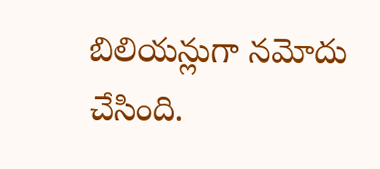బిలియన్లుగా నమోదు చేసింది.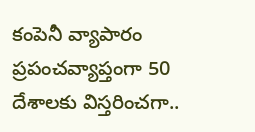కంపెనీ వ్యాపారం ప్రపంచవ్యాప్తంగా 50 దేశాలకు విస్తరించగా..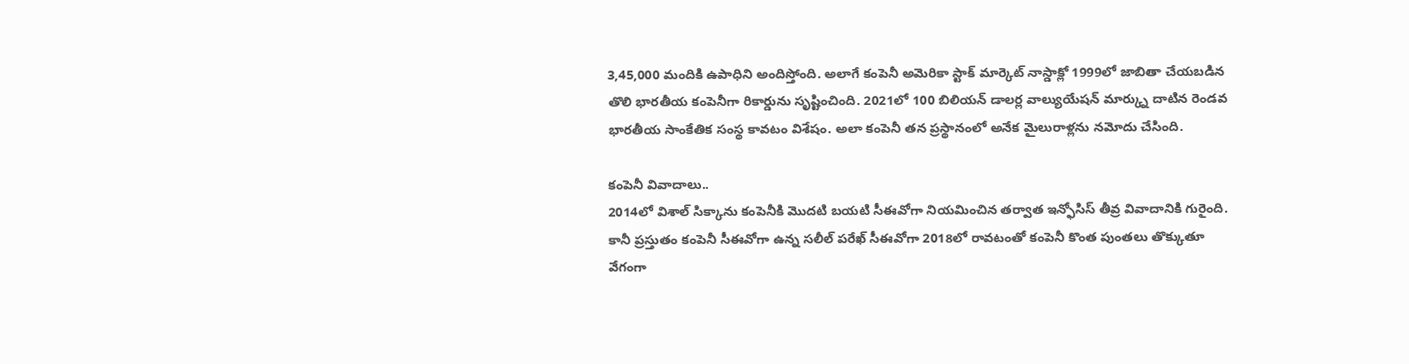3,45,000 మందికి ఉపాధిని అందిస్తోంది. అలాగే కంపెనీ అమెరికా స్టాక్ మార్కెట్ నాస్డాక్లో 1999లో జాబితా చేయబడిన తొలి భారతీయ కంపెనీగా రికార్డును సృష్టించింది. 2021లో 100 బిలియన్ డాలర్ల వాల్యుయేషన్ మార్క్ను దాటిన రెండవ భారతీయ సాంకేతిక సంస్థ కావటం విశేషం. అలా కంపెనీ తన ప్రస్థానంలో అనేక మైలురాళ్లను నమోదు చేసింది.

కంపెనీ వివాదాలు..
2014లో విశాల్ సిక్కాను కంపెనీకి మొదటి బయటి సీఈవోగా నియమించిన తర్వాత ఇన్ఫోసిస్ తీవ్ర వివాదానికి గురైంది. కానీ ప్రస్తుతం కంపెనీ సీఈవోగా ఉన్న సలీల్ పరేఖ్ సీఈవోగా 2018లో రావటంతో కంపెనీ కొంత పుంతలు తొక్కుతూ వేగంగా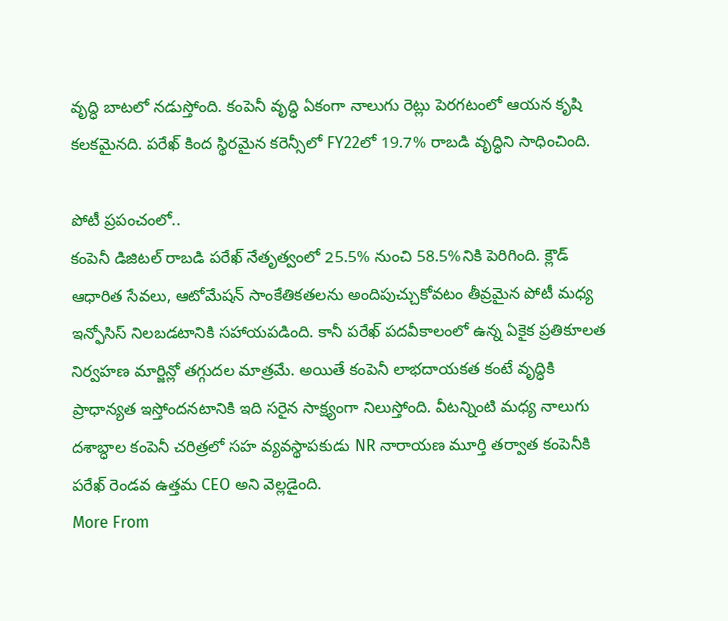వృద్ధి బాటలో నడుస్తోంది. కంపెనీ వృద్ధి ఏకంగా నాలుగు రెట్లు పెరగటంలో ఆయన కృషి కలకమైనది. పరేఖ్ కింద స్థిరమైన కరెన్సీలో FY22లో 19.7% రాబడి వృద్ధిని సాధించింది.

పోటీ ప్రపంచంలో..
కంపెనీ డిజిటల్ రాబడి పరేఖ్ నేతృత్వంలో 25.5% నుంచి 58.5%నికి పెరిగింది. క్లౌడ్ ఆధారిత సేవలు, ఆటోమేషన్ సాంకేతికతలను అందిపుచ్చుకోవటం తీవ్రమైన పోటీ మధ్య ఇన్ఫోసిస్ నిలబడటానికి సహాయపడింది. కానీ పరేఖ్ పదవీకాలంలో ఉన్న ఏకైక ప్రతికూలత నిర్వహణ మార్జిన్లో తగ్గుదల మాత్రమే. అయితే కంపెనీ లాభదాయకత కంటే వృద్ధికి ప్రాధాన్యత ఇస్తోందనటానికి ఇది సరైన సాక్ష్యంగా నిలుస్తోంది. వీటన్నింటి మధ్య నాలుగు దశాబ్ధాల కంపెనీ చరిత్రలో సహ వ్యవస్థాపకుడు NR నారాయణ మూర్తి తర్వాత కంపెనీకి పరేఖ్ రెండవ ఉత్తమ CEO అని వెల్లడైంది.
More From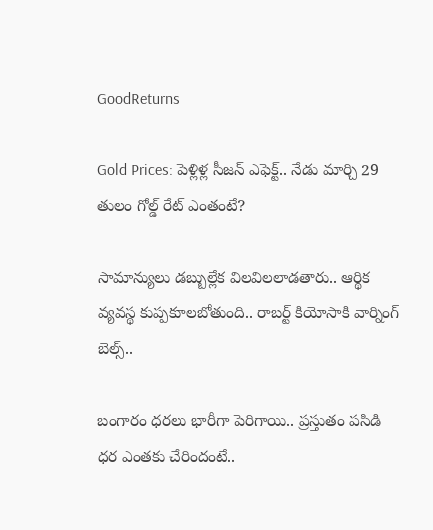GoodReturns

Gold Prices: పెళ్లిళ్ల సీజన్ ఎఫెక్ట్.. నేడు మార్చి 29 తులం గోల్డ్ రేట్ ఎంతంటే?

సామాన్యులు డబ్బుల్లేక విలవిలలాడతారు.. ఆర్థిక వ్యవస్థ కుప్పకూలబోతుంది.. రాబర్ట్ కియోసాకి వార్నింగ్ బెల్స్..

బంగారం ధరలు భారీగా పెరిగాయి.. ప్రస్తుతం పసిడి ధర ఎంతకు చేరిందంటే..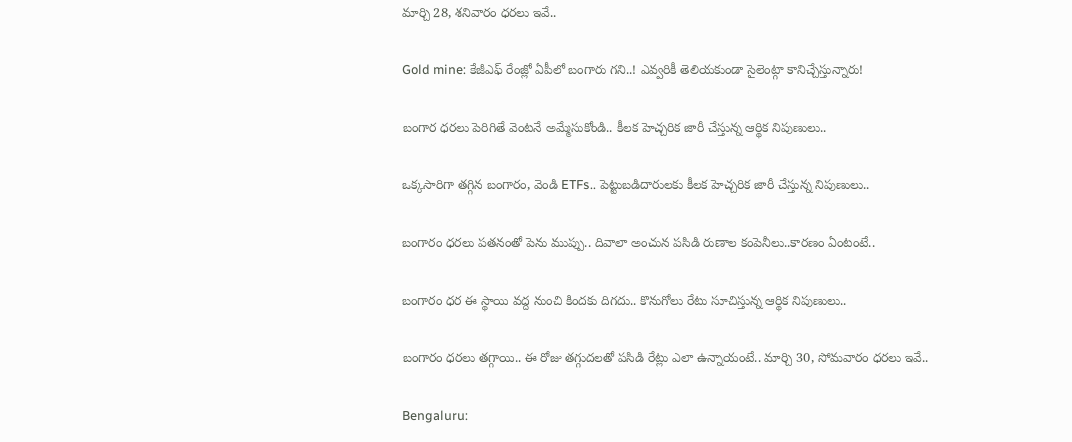మార్చి 28, శనివారం ధరలు ఇవే..

Gold mine: కేజీఎఫ్ రేంజ్లో ఏపీలో బంగారు గని..! ఎవ్వరికీ తెలియకుండా సైలెంట్గా కానిచ్చేస్తున్నారు!

బంగార ధరలు పెరిగితే వెంటనే అమ్మేసుకోండి.. కీలక హెచ్చరిక జారీ చేస్తున్న ఆర్థిక నిపుణులు..

ఒక్కసారిగా తగ్గిన బంగారం, వెండి ETFs.. పెట్టుబడిదారులకు కీలక హెచ్చరిక జారీ చేస్తున్న నిపుణులు..

బంగారం ధరలు పతనంతో పెను ముప్పు.. దివాలా అంచున పసిడి రుణాల కంపెనీలు..కారణం ఏంటంటే..

బంగారం ధర ఈ స్థాయి వద్ద నుంచి కిందకు దిగదు.. కొనుగోలు రేటు సూచిస్తున్న ఆర్థిక నిపుణులు..

బంగారం ధరలు తగ్గాయి.. ఈ రోజు తగ్గుదలతో పసిడి రేట్లు ఎలా ఉన్నాయంటే.. మార్చి 30, సోమవారం ధరలు ఇవే..

Bengaluru: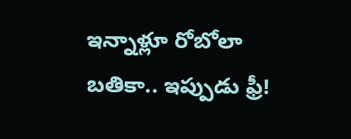ఇన్నాళ్లూ రోబోలా బతికా.. ఇప్పుడు ఫ్రీ!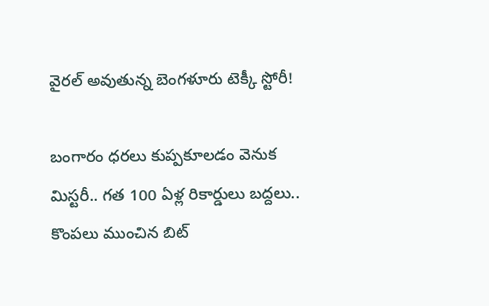వైరల్ అవుతున్న బెంగళూరు టెక్కీ స్టోరీ!

బంగారం ధరలు కుప్పకూలడం వెనుక మిస్టరీ.. గత 100 ఏళ్ల రికార్డులు బద్దలు.. కొంపలు ముంచిన బిట్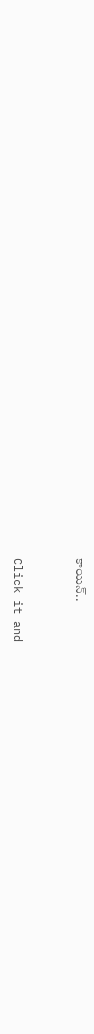కాయిన్..



Click it and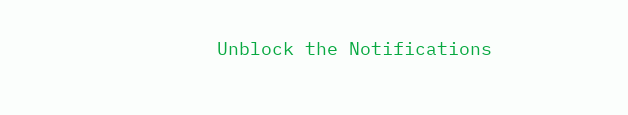Unblock the Notifications